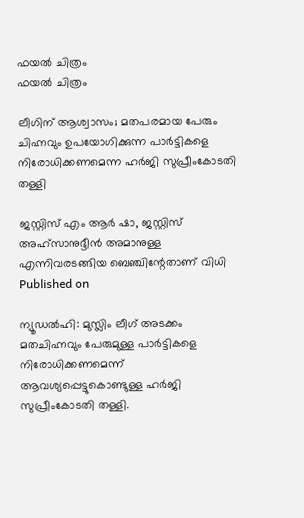ഫയല്‍ ചിത്രം
ഫയല്‍ ചിത്രം

ലീഗിന് ആശ്വാസം; മതപരമായ പേരും ചിഹ്നവും ഉപയോഗിക്കുന്ന പാര്‍ട്ടികളെ നിരോധിക്കണമെന്ന ഹര്‍ജി സുപ്രീംകോടതി തള്ളി

ജസ്റ്റിസ് എം ആര്‍ ഷാ, ജസ്റ്റിസ് അഹ്‌സാനുദ്ദീന്‍ അമാനുള്ള എന്നിവരടങ്ങിയ ബെഞ്ചിന്റേതാണ് വിധി
Published on

ന്യൂഡല്‍ഹി: മുസ്ലിം ലീഗ് അടക്കം മതചിഹ്നവും പേരുമുള്ള പാര്‍ട്ടികളെ നിരോധിക്കണമെന്ന് ആവശ്യപ്പെട്ടുകൊണ്ടുള്ള ഹര്‍ജി സുപ്രീംകോടതി തള്ളി.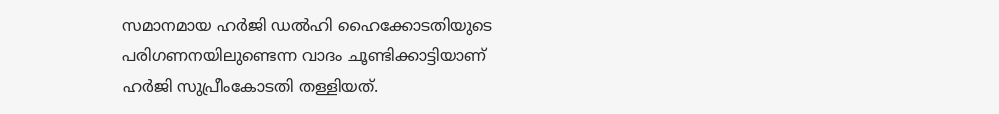സമാനമായ ഹര്‍ജി ഡല്‍ഹി ഹൈക്കോടതിയുടെ പരിഗണനയിലുണ്ടെന്ന വാദം ചൂണ്ടിക്കാട്ടിയാണ് ഹര്‍ജി സുപ്രീംകോടതി തള്ളിയത്.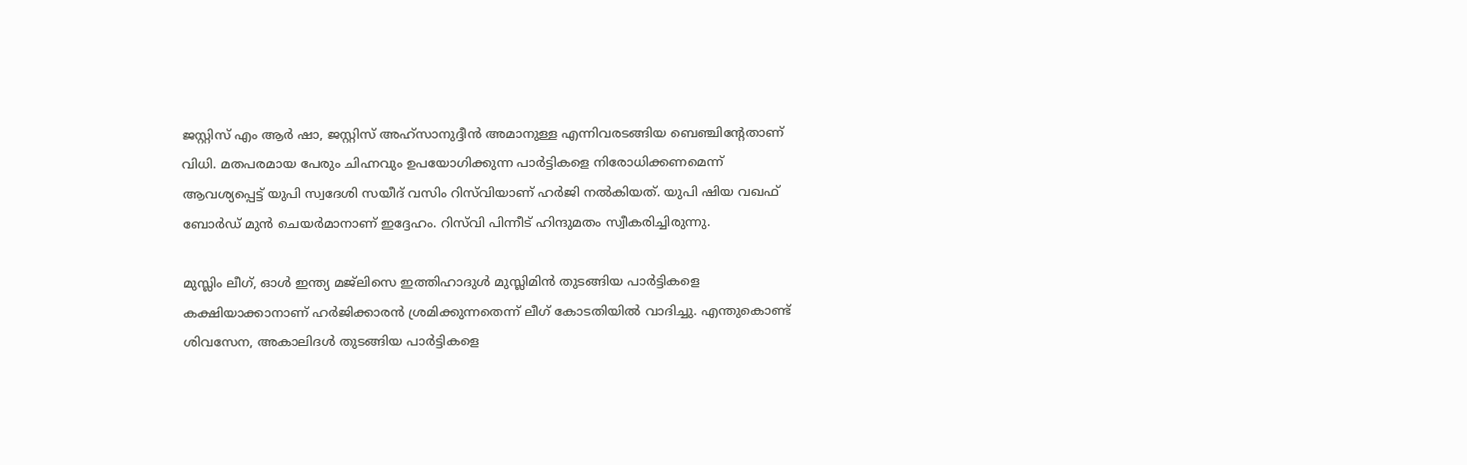ജസ്റ്റിസ് എം ആര്‍ ഷാ, ജസ്റ്റിസ് അഹ്‌സാനുദ്ദീന്‍ അമാനുള്ള എന്നിവരടങ്ങിയ ബെഞ്ചിന്റേതാണ് വിധി. മതപരമായ പേരും ചിഹ്നവും ഉപയോഗിക്കുന്ന പാര്‍ട്ടികളെ നിരോധിക്കണമെന്ന് ആവശ്യപ്പെട്ട് യുപി സ്വദേശി സയീദ് വസിം റിസ്‌വിയാണ് ഹര്‍ജി നല്‍കിയത്. യുപി ഷിയ വഖഫ് ബോര്‍ഡ് മുന്‍ ചെയര്‍മാനാണ് ഇദ്ദേഹം. റിസ്‌വി പിന്നീട് ഹിന്ദുമതം സ്വീകരിച്ചിരുന്നു.

മുസ്ലിം ലീഗ്, ഓള്‍ ഇന്ത്യ മജ്‌ലിസെ ഇത്തിഹാദുള്‍ മുസ്ലിമിന്‍ തുടങ്ങിയ പാര്‍ട്ടികളെ കക്ഷിയാക്കാനാണ് ഹര്‍ജിക്കാരന്‍ ശ്രമിക്കുന്നതെന്ന് ലീഗ് കോടതിയില്‍ വാദിച്ചു. എന്തുകൊണ്ട് ശിവസേന, അകാലിദള്‍ തുടങ്ങിയ പാര്‍ട്ടികളെ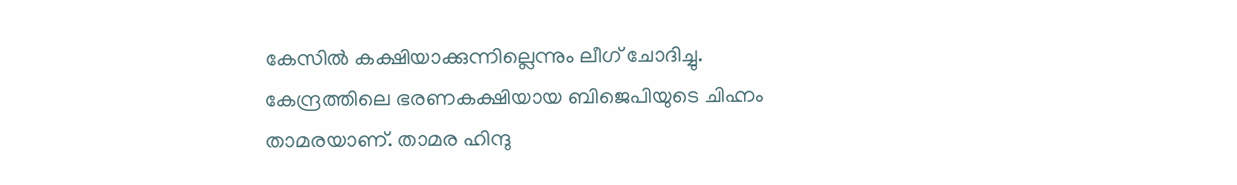കേസില്‍ കക്ഷിയാക്കുന്നില്ലെന്നും ലീഗ് ചോദിച്ചു. കേന്ദ്രത്തിലെ ഭരണകക്ഷിയായ ബിജെപിയുടെ ചിഹ്നം താമരയാണ്. താമര ഹിന്ദു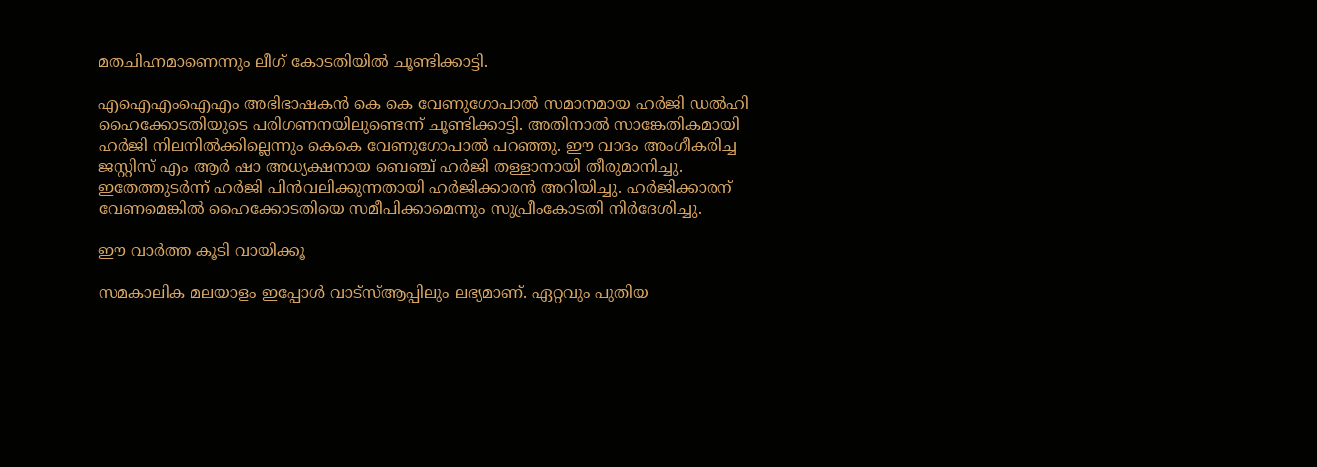മതചിഹ്നമാണെന്നും ലീഗ് കോടതിയില്‍ ചൂണ്ടിക്കാട്ടി.

എഐഎംഐഎം അഭിഭാഷകന്‍ കെ കെ വേണുഗോപാല്‍ സമാനമായ ഹര്‍ജി ഡല്‍ഹി ഹൈക്കോടതിയുടെ പരിഗണനയിലുണ്ടെന്ന് ചൂണ്ടിക്കാട്ടി. അതിനാല്‍ സാങ്കേതികമായി ഹര്‍ജി നിലനില്‍ക്കില്ലെന്നും കെകെ വേണുഗോപാല്‍ പറഞ്ഞു. ഈ വാദം അംഗീകരിച്ച ജസ്റ്റിസ് എം ആര്‍ ഷാ അധ്യക്ഷനായ ബെഞ്ച് ഹര്‍ജി തള്ളാനായി തീരുമാനിച്ചു. ഇതേത്തുടര്‍ന്ന് ഹര്‍ജി പിന്‍വലിക്കുന്നതായി ഹര്‍ജിക്കാരന്‍ അറിയിച്ചു. ഹര്‍ജിക്കാരന് വേണമെങ്കില്‍ ഹൈക്കോടതിയെ സമീപിക്കാമെന്നും സുപ്രീംകോടതി നിര്‍ദേശിച്ചു.

ഈ വാര്‍ത്ത കൂടി വായിക്കൂ

സമകാലിക മലയാളം ഇപ്പോള്‍ വാട്‌സ്ആപ്പിലും ലഭ്യമാണ്. ഏറ്റവും പുതിയ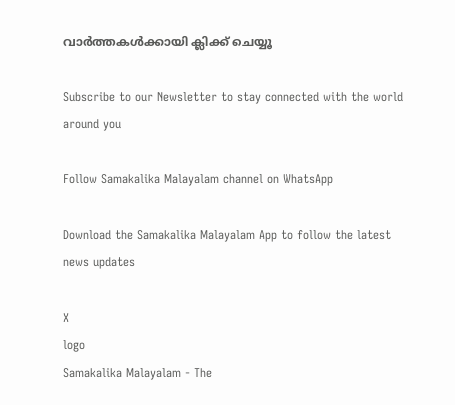വാര്‍ത്തകള്‍ക്കായി ക്ലിക്ക് ചെയ്യൂ

Subscribe to our Newsletter to stay connected with the world around you

Follow Samakalika Malayalam channel on WhatsApp

Download the Samakalika Malayalam App to follow the latest news updates

X
logo
Samakalika Malayalam - The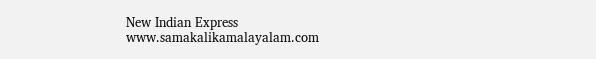New Indian Express
www.samakalikamalayalam.com